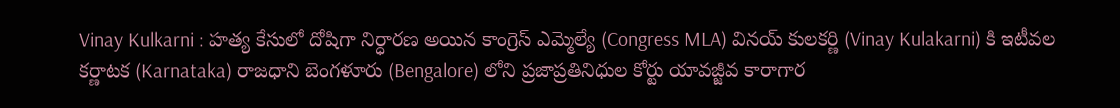Vinay Kulkarni : హత్య కేసులో దోషిగా నిర్ధారణ అయిన కాంగ్రెస్ ఎమ్మెల్యే (Congress MLA) వినయ్ కులకర్ణి (Vinay Kulakarni) కి ఇటీవల కర్ణాటక (Karnataka) రాజధాని బెంగళూరు (Bengalore) లోని ప్రజాప్రతినిధుల కోర్టు యావజ్జీవ కారాగార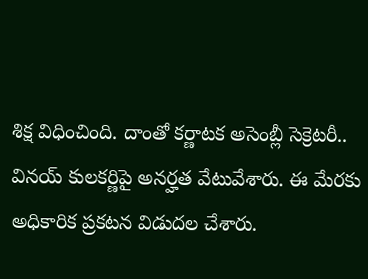శిక్ష విధించింది. దాంతో కర్ణాటక అసెంబ్లీ సెక్రెటరీ.. వినయ్ కులకర్ణిపై అనర్హత వేటువేశారు. ఈ మేరకు అధికారిక ప్రకటన విడుదల చేశారు.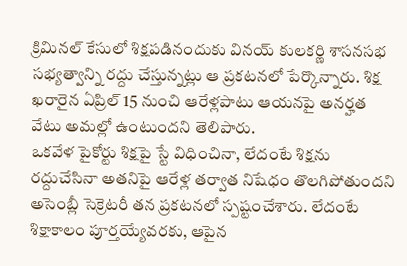క్రిమినల్ కేసులో శిక్షపడినందుకు వినయ్ కులకర్ణి శాసనసభ సభ్యత్వాన్ని రద్దు చేస్తున్నట్లు ఆ ప్రకటనలో పేర్కొన్నారు. శిక్ష ఖరారైన ఏప్రిల్ 15 నుంచి ఆరేళ్లపాటు ఆయనపై అనర్హత వేటు అమల్లో ఉంటుందని తెలిపారు.
ఒకవేళ పైకోర్టు శిక్షపై స్టే విధించినా, లేదంటే శిక్షను రద్దుచేసినా అతనిపై ఆరేళ్ల తర్వాత నిషేధం తొలగిపోతుందని అసెంబ్లీ సెక్రెటరీ తన ప్రకటనలో స్పష్టంచేశారు. లేదంటే శిక్షాకాలం పూర్తయ్యేవరకు, ఆపైన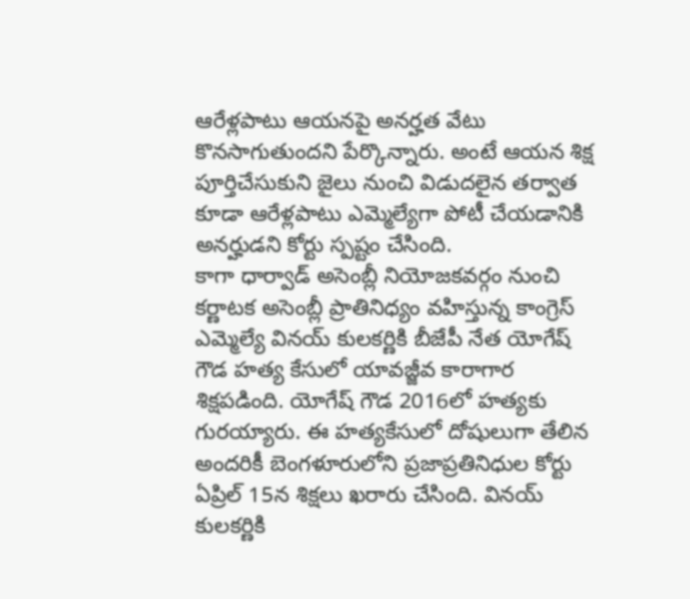ఆరేళ్లపాటు ఆయనపై అనర్హత వేటు కొనసాగుతుందని పేర్కొన్నారు. అంటే ఆయన శిక్ష పూర్తిచేసుకుని జైలు నుంచి విడుదలైన తర్వాత కూడా ఆరేళ్లపాటు ఎమ్మెల్యేగా పోటీ చేయడానికి అనర్హుడని కోర్టు స్పష్టం చేసింది.
కాగా ధార్వాడ్ అసెంబ్లీ నియోజకవర్గం నుంచి కర్ణాటక అసెంబ్లీ ప్రాతినిధ్యం వహిస్తున్న కాంగ్రెస్ ఎమ్మెల్యే వినయ్ కులకర్ణికి బీజేపీ నేత యోగేష్ గౌడ హత్య కేసులో యావజ్జీవ కారాగార శిక్షపడింది. యోగేష్ గౌడ 2016లో హత్యకు గురయ్యారు. ఈ హత్యకేసులో దోషులుగా తేలిన అందరికీ బెంగళూరులోని ప్రజాప్రతినిధుల కోర్టు ఏప్రిల్ 15న శిక్షలు ఖరారు చేసింది. వినయ్ కులకర్ణికి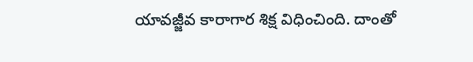యావజ్జీవ కారాగార శిక్ష విధించింది. దాంతో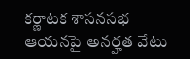కర్ణాటక శాసనసభ ఆయనపై అనర్హత వేటు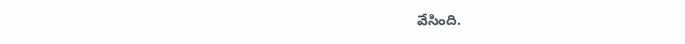వేసింది.